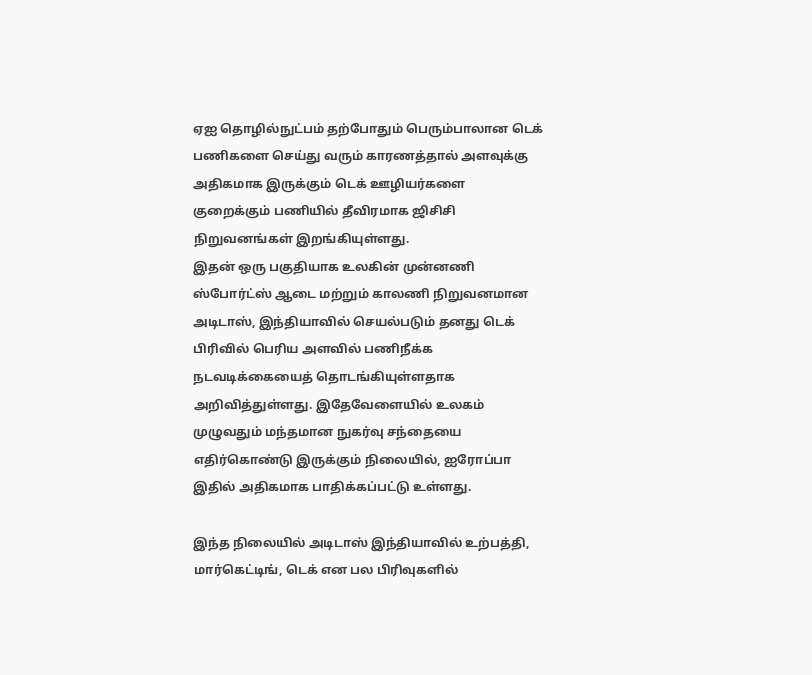ஏஐ தொழில்நுட்பம் தற்போதும் பெரும்பாலான டெக் பணிகளை செய்து வரும் காரணத்தால் அளவுக்கு அதிகமாக இருக்கும் டெக் ஊழியர்களை குறைக்கும் பணியில் தீவிரமாக ஜிசிசி நிறுவனங்கள் இறங்கியுள்ளது.
இதன் ஒரு பகுதியாக உலகின் முன்னணி ஸ்போர்ட்ஸ் ஆடை மற்றும் காலணி நிறுவனமான அடிடாஸ், இந்தியாவில் செயல்படும் தனது டெக் பிரிவில் பெரிய அளவில் பணிநீக்க நடவடிக்கையைத் தொடங்கியுள்ளதாக அறிவித்துள்ளது. இதேவேளையில் உலகம் முழுவதும் மந்தமான நுகர்வு சந்தையை எதிர்கொண்டு இருக்கும் நிலையில், ஐரோப்பா இதில் அதிகமாக பாதிக்கப்பட்டு உள்ளது.

இந்த நிலையில் அடிடாஸ் இந்தியாவில் உற்பத்தி, மார்கெட்டிங், டெக் என பல பிரிவுகளில்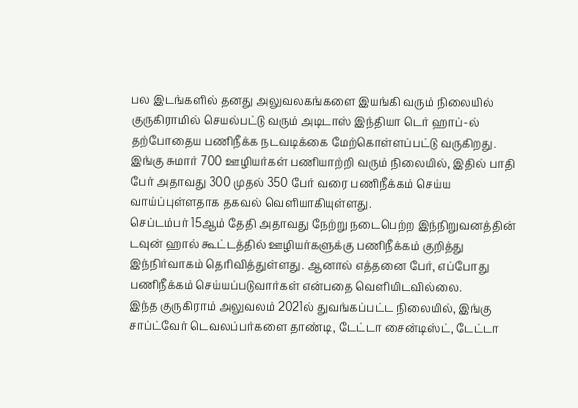பல இடங்களில் தனது அலுவலகங்களை இயங்கி வரும் நிலையில் குருகிராமில் செயல்பட்டு வரும் அடிடாஸ் இந்தியா டெர் ஹாப்-ல் தற்போதைய பணிநீக்க நடவடிக்கை மேற்கொள்ளப்பட்டு வருகிறது.
இங்கு சுமார் 700 ஊழியர்கள் பணியாற்றி வரும் நிலையில், இதில் பாதி பேர் அதாவது 300 முதல் 350 பேர் வரை பணிநீக்கம் செய்ய வாய்ப்புள்ளதாக தகவல் வெளியாகியுள்ளது.
செப்டம்பர் 15ஆம் தேதி அதாவது நேற்று நடைபெற்ற இந்நிறுவனத்தின் டவுன் ஹால் கூட்டத்தில் ஊழியர்களுக்கு பணிநீக்கம் குறித்து இந்நிர்வாகம் தெரிவித்துள்ளது. ஆனால் எத்தனை பேர், எப்போது பணிநீக்கம் செய்யப்படுவார்கள் என்பதை வெளியிடவில்லை.
இந்த குருகிராம் அலுவலம் 2021ல் துவங்கப்பட்ட நிலையில், இங்கு சாப்ட்வேர் டெவலப்பர்களை தாண்டி, டேட்டா சைன்டிஸ்ட், டேட்டா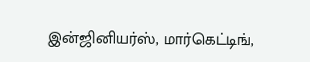இன்ஜினியர்ஸ், மார்கெட்டிங்,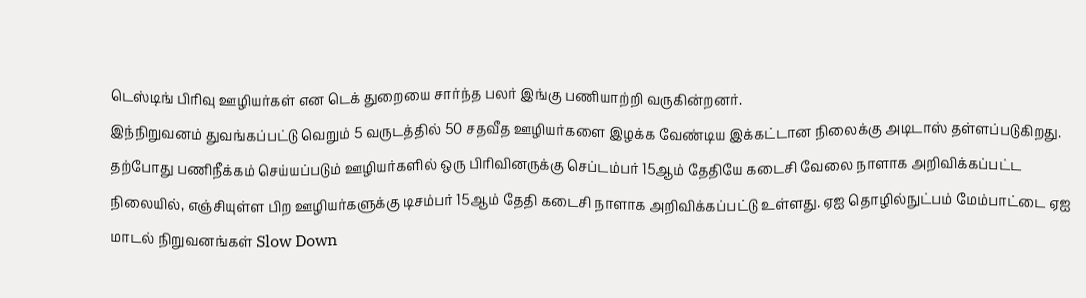டெஸ்டிங் பிரிவு ஊழியர்கள் என டெக் துறையை சார்ந்த பலர் இங்கு பணியாற்றி வருகின்றனர்.
இந்நிறுவனம் துவங்கப்பட்டு வெறும் 5 வருடத்தில் 50 சதவீத ஊழியர்களை இழக்க வேண்டிய இக்கட்டான நிலைக்கு அடிடாஸ் தள்ளப்படுகிறது.
தற்போது பணிநீக்கம் செய்யப்படும் ஊழியர்களில் ஒரு பிரிவினருக்கு செப்டம்பர் 15ஆம் தேதியே கடைசி வேலை நாளாக அறிவிக்கப்பட்ட நிலையில், எஞ்சியுள்ள பிற ஊழியர்களுக்கு டிசம்பர் 15ஆம் தேதி கடைசி நாளாக அறிவிக்கப்பட்டு உள்ளது. ஏஐ தொழில்நுட்பம் மேம்பாட்டை ஏஐ மாடல் நிறுவனங்கள் Slow Down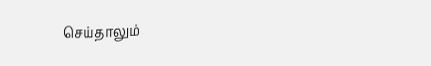செய்தாலும்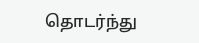தொடர்ந்து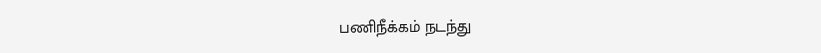பணிநீக்கம் நடந்து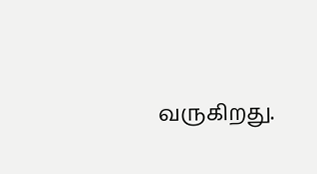வருகிறது.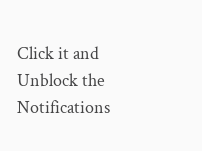Click it and Unblock the Notifications